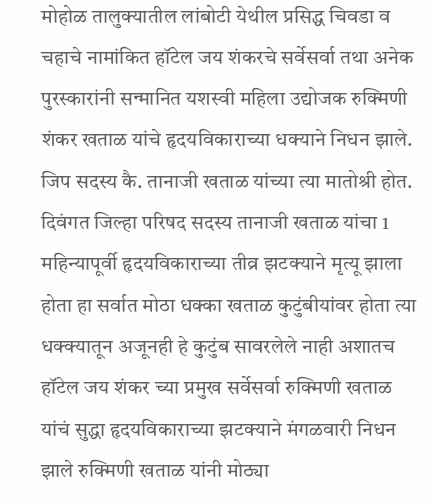मोहोळ तालुक्यातील लांबोटी येथील प्रसिद्ध चिवडा व चहाचे नामांकित हॉटेल जय शंकरचे सर्वेसर्वा तथा अनेक पुरस्कारांनी सन्मानित यशस्वी महिला उद्योजक रुक्मिणी शंकर खताळ यांचे हृदयविकाराच्या धक्याने निधन झाले. जिप सदस्य कै. तानाजी खताळ यांच्या त्या मातोश्री होत. दिवंगत जिल्हा परिषद सदस्य तानाजी खताळ यांचा 1 महिन्यापूर्वी हृदयविकाराच्या तीव्र झटक्याने मृत्यू झाला होता हा सर्वात मोठा धक्का खताळ कुटुंबीयांवर होता त्या धक्क्यातून अजूनही हे कुटुंब सावरलेले नाही अशातच हॉटेल जय शंकर च्या प्रमुख सर्वेसर्वा रुक्मिणी खताळ यांचं सुद्धा हृदयविकाराच्या झटक्याने मंगळवारी निधन झाले रुक्मिणी खताळ यांनी मोठ्या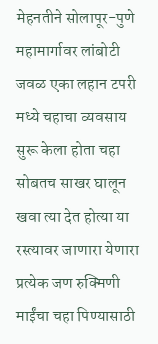मेहनतीने सोलापूर-पुणे महामार्गावर लांबोटी जवळ एका लहान टपरी मध्ये चहाचा व्यवसाय सुरू केला होता चहा सोबतच साखर घालून खवा त्या देत होत्या या रस्त्यावर जाणारा येणारा प्रत्येक जण रुक्मिणी माईंचा चहा पिण्यासाठी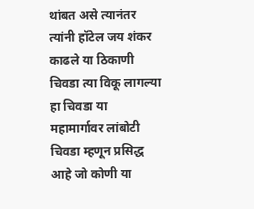थांबत असे त्यानंतर त्यांनी हॉटेल जय शंकर काढले या ठिकाणी चिवडा त्या विकू लागल्या हा चिवडा या महामार्गावर लांबोटी चिवडा म्हणून प्रसिद्ध आहे जो कोणी या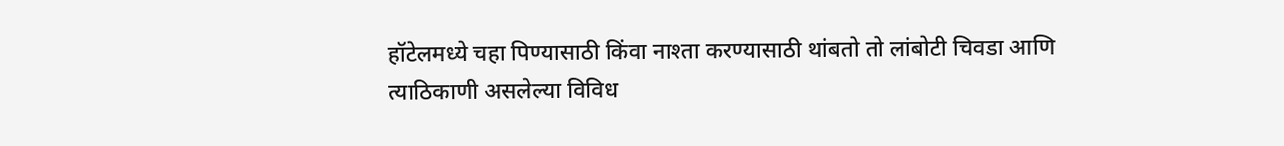हॉटेलमध्ये चहा पिण्यासाठी किंवा नाश्ता करण्यासाठी थांबतो तो लांबोटी चिवडा आणि त्याठिकाणी असलेल्या विविध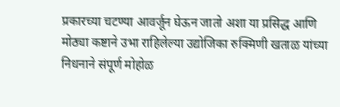प्रकारच्या चटण्या आवर्जून घेऊन जातो अशा या प्रसिद्ध आणि मोठ्या कष्टाने उभा राहिलेल्या उद्योजिका रुक्मिणी खताळ यांच्या निधनाने संपूर्ण मोहोळ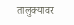तालुक्यावर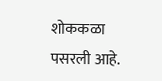शोककळा पसरली आहे.